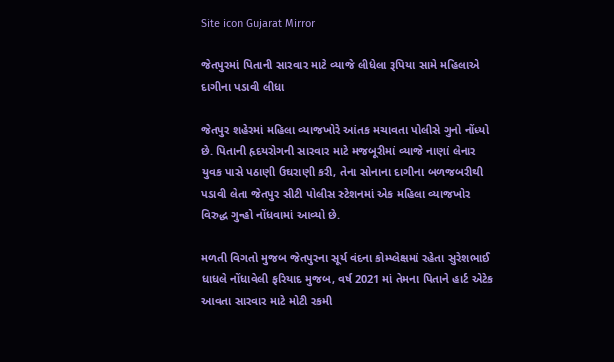Site icon Gujarat Mirror

જેતપુરમાં પિતાની સારવાર માટે વ્યાજે લીધેલા રૂપિયા સામે મહિલાએ દાગીના પડાવી લીધા

જેતપુર શહેરમાં મહિલા વ્યાજખોરે આંતક મચાવતા પોલીસે ગુનો નોંધ્યો છે. પિતાની હૃદયરોગની સારવાર માટે મજબૂરીમાં વ્યાજે નાણાં લેનાર યુવક પાસે પઠાણી ઉઘરાણી કરી, તેના સોનાના દાગીના બળજબરીથી પડાવી લેતા જેતપુર સીટી પોલીસ સ્ટેશનમાં એક મહિલા વ્યાજખોર વિરુદ્ધ ગુન્હો નોંધવામાં આવ્યો છે.

મળતી વિગતો મુજબ જેતપુરના સૂર્ય વંદના કોમ્પ્લેક્ષમાં રહેતા સુરેશભાઈ ધાધલે નોંધાવેલી ફરિયાદ મુજબ, વર્ષ 2021 માં તેમના પિતાને હાર્ટ એટેક આવતા સારવાર માટે મોટી રકમી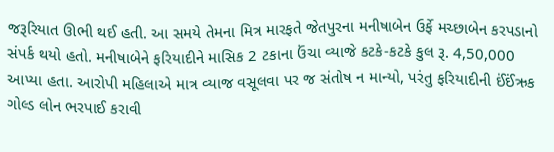જરૂરિયાત ઊભી થઈ હતી. આ સમયે તેમના મિત્ર મારફતે જેતપુરના મનીષાબેન ઉર્ફે મચ્છાબેન કરપડાનો સંપર્ક થયો હતો. મનીષાબેને ફરિયાદીને માસિક 2 ટકાના ઉંચા વ્યાજે કટકે-કટકે કુલ રૂ. 4,50,000 આપ્યા હતા. આરોપી મહિલાએ માત્ર વ્યાજ વસૂલવા પર જ સંતોષ ન માન્યો, પરંતુ ફરિયાદીની ઈંઈંઋક ગોલ્ડ લોન ભરપાઈ કરાવી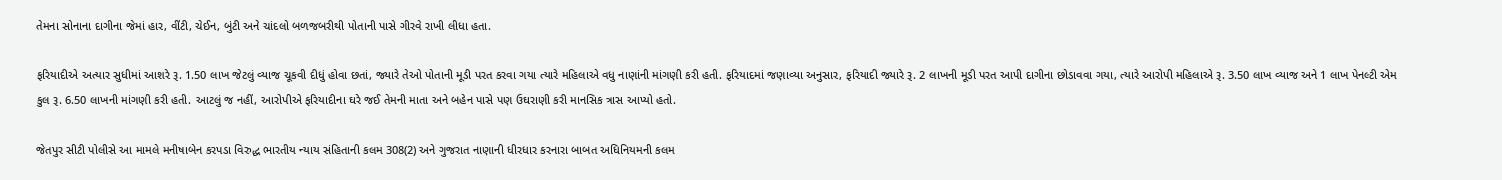તેમના સોનાના દાગીના જેમાં હાર, વીંટી, ચેઈન, બુંટી અને ચાંદલો બળજબરીથી પોતાની પાસે ગીરવે રાખી લીધા હતા.

ફરિયાદીએ અત્યાર સુધીમાં આશરે રૂ. 1.50 લાખ જેટલું વ્યાજ ચૂકવી દીધું હોવા છતાં, જ્યારે તેઓ પોતાની મૂડી પરત કરવા ગયા ત્યારે મહિલાએ વધુ નાણાંની માંગણી કરી હતી. ફરિયાદમાં જણાવ્યા અનુસાર, ફરિયાદી જ્યારે રૂ. 2 લાખની મૂડી પરત આપી દાગીના છોડાવવા ગયા, ત્યારે આરોપી મહિલાએ રૂ. 3.50 લાખ વ્યાજ અને 1 લાખ પેનલ્ટી એમ કુલ રૂ. 6.50 લાખની માંગણી કરી હતી. આટલું જ નહીં, આરોપીએ ફરિયાદીના ઘરે જઈ તેમની માતા અને બહેન પાસે પણ ઉઘરાણી કરી માનસિક ત્રાસ આપ્યો હતો.

જેતપુર સીટી પોલીસે આ મામલે મનીષાબેન કરપડા વિરુદ્ધ ભારતીય ન્યાય સંહિતાની કલમ 308(2) અને ગુજરાત નાણાની ધીરધાર કરનારા બાબત અધિનિયમની કલમ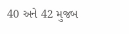40 અને 42 મુજબ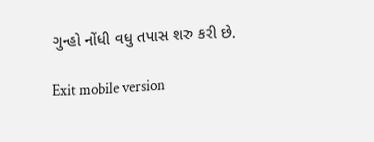ગુન્હો નોંધી વધુ તપાસ શરુ કરી છે.

Exit mobile version